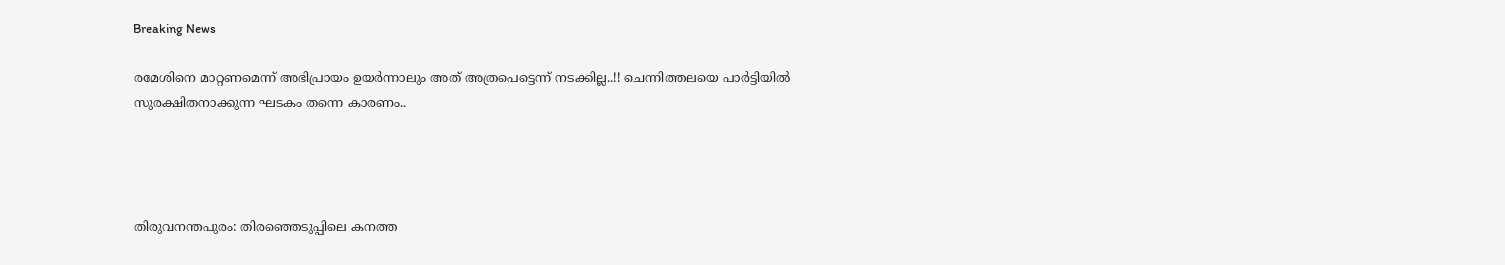Breaking News

രമേശിനെ മാറ്റണമെന്ന് അഭിപ്രായം ഉയര്‍ന്നാലും അത് അത്രപെട്ടെന്ന് നടക്കില്ല..!! ചെന്നിത്തലയെ പാര്‍ട്ടിയില്‍ സുരക്ഷിതനാക്കുന്ന ഘടകം തന്നെ കാരണം..




തിരുവനന്തപുരം: തിരഞ്ഞെടുപ്പിലെ കനത്ത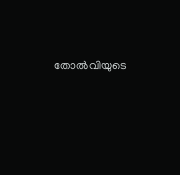തോല്‍വിയുടെ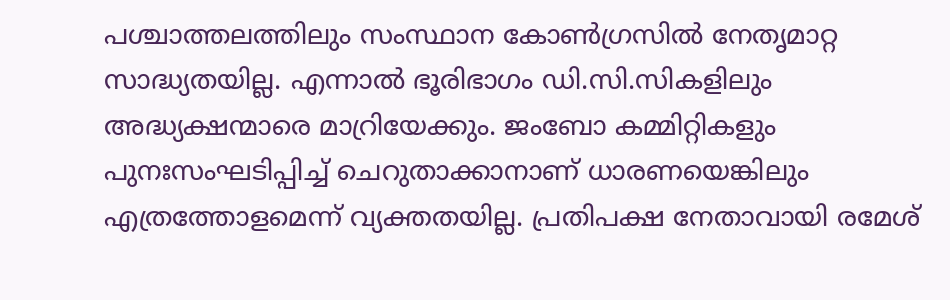പശ്ചാത്തലത്തിലും സംസ്ഥാന കോണ്‍ഗ്രസില്‍ നേതൃമാറ്റ സാദ്ധ്യതയില്ല. എന്നാല്‍ ഭൂരിഭാഗം ഡി.സി.സികളിലും അദ്ധ്യക്ഷന്മാരെ മാറ്രിയേക്കും. ജംബോ കമ്മിറ്റികളും പുനഃസംഘടിപ്പിച്ച്‌ ചെറുതാക്കാനാണ് ധാരണയെങ്കിലും എത്രത്തോളമെന്ന് വ്യക്തതയില്ല. പ്രതിപക്ഷ നേതാവായി രമേശ്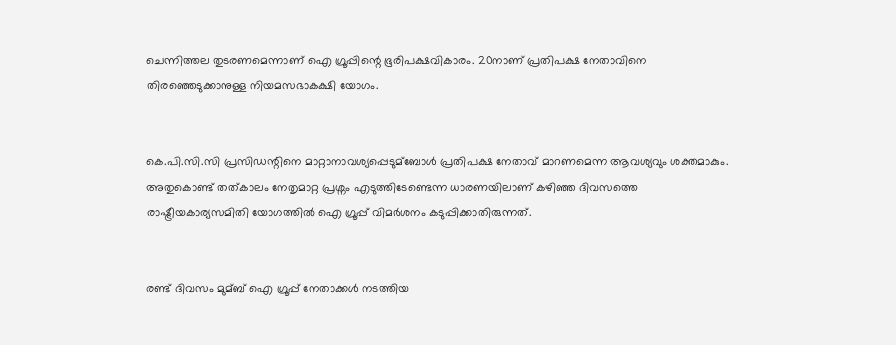ചെന്നിത്തല തുടരണമെന്നാണ് ഐ ഗ്രൂപ്പിന്റെ ഭൂരിപക്ഷവികാരം. 20നാണ് പ്രതിപക്ഷ നേതാവിനെ തിരഞ്ഞെടുക്കാനുള്ള നിയമസഭാകക്ഷി യോഗം.


കെ.പി.സി.സി പ്രസിഡന്റിനെ മാറ്റാനാവശ്യപ്പെടുമ്ബോള്‍ പ്രതിപക്ഷ നേതാവ് മാറണമെന്ന ആവശ്യവും ശക്തമാകും. അതുകൊണ്ട് തത്കാലം നേതൃമാറ്റ പ്രശ്നം എടുത്തിടേണ്ടെന്ന ധാരണയിലാണ് കഴിഞ്ഞ ദിവസത്തെ രാഷ്ട്രീയകാര്യസമിതി യോഗത്തില്‍ ഐ ഗ്രൂപ്പ് വിമര്‍ശനം കടുപ്പിക്കാതിരുന്നത്.


രണ്ട് ദിവസം മുമ്ബ് ഐ ഗ്രൂപ്പ് നേതാക്കള്‍ നടത്തിയ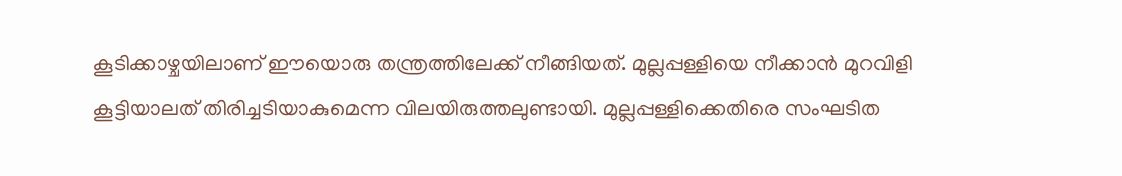കൂടിക്കാഴ്ചയിലാണ് ഈയൊരു തന്ത്രത്തിലേക്ക് നീങ്ങിയത്. മുല്ലപ്പള്ളിയെ നീക്കാന്‍ മുറവിളി കൂട്ടിയാലത് തിരിച്ചടിയാകുമെന്ന വിലയിരുത്തലുണ്ടായി. മുല്ലപ്പള്ളിക്കെതിരെ സംഘടിത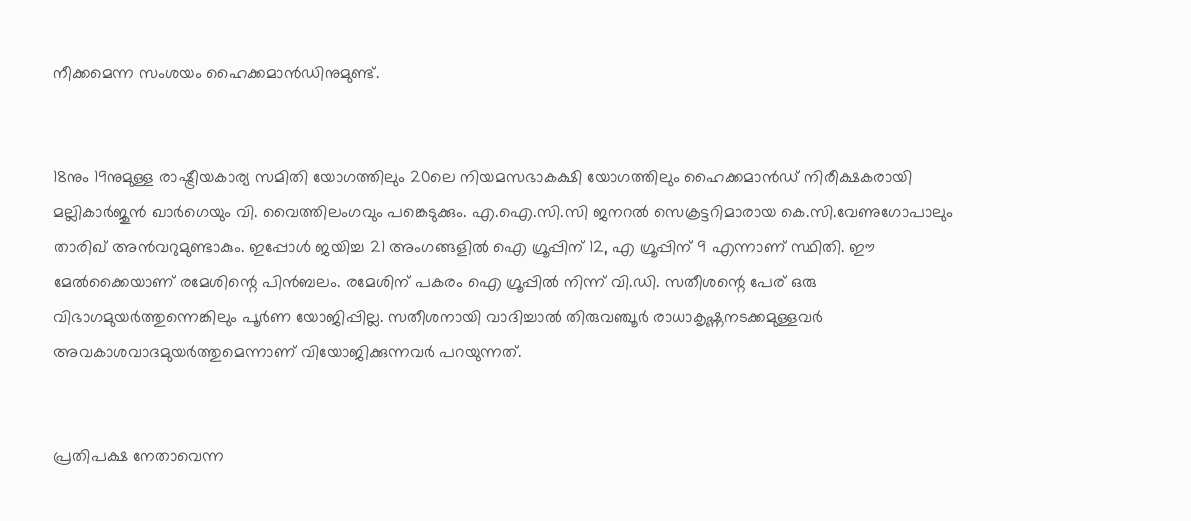നീക്കമെന്ന സംശയം ഹൈക്കമാന്‍ഡിനുമുണ്ട്.


18നും 19നുമുള്ള രാഷ്ട്രീയകാര്യ സമിതി യോഗത്തിലും 20ലെ നിയമസഭാകക്ഷി യോഗത്തിലും ഹൈക്കമാന്‍ഡ് നിരീക്ഷകരായി മല്ലികാര്‍ജുന്‍ ഖാര്‍ഗെയും വി. വൈത്തിലംഗവും പങ്കെടുക്കും. എ.ഐ.സി.സി ജനറല്‍ സെക്രട്ടറിമാരായ കെ.സി.വേണുഗോപാലും താരിഖ് അന്‍വറുമുണ്ടാകും. ഇപ്പോള്‍ ജയിച്ച 21 അംഗങ്ങളില്‍ ഐ ഗ്രൂപ്പിന് 12, എ ഗ്രൂപ്പിന് 9 എന്നാണ് സ്ഥിതി. ഈ മേല്‍ക്കൈയാണ് രമേശിന്റെ പിന്‍ബലം. രമേശിന് പകരം ഐ ഗ്രൂപ്പില്‍ നിന്ന് വി.ഡി. സതീശന്റെ പേര് ഒരു വിഭാഗമുയര്‍ത്തുന്നെങ്കിലും പൂര്‍ണ യോജിപ്പില്ല. സതീശനായി വാദിച്ചാല്‍ തിരുവഞ്ചൂര്‍ രാധാകൃഷ്ണനടക്കമുള്ളവര്‍ അവകാശവാദമുയര്‍ത്തുമെന്നാണ് വിയോജിക്കുന്നവര്‍ പറയുന്നത്.


പ്രതിപക്ഷ നേതാവെന്ന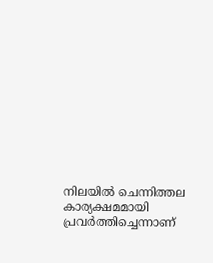നിലയില്‍ ചെന്നിത്തല കാര്യക്ഷമമായി പ്രവര്‍ത്തിച്ചെന്നാണ്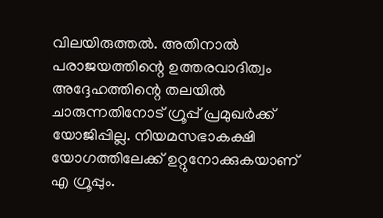വിലയിരുത്തല്‍. അതിനാല്‍ പരാജയത്തിന്റെ ഉത്തരവാദിത്വം അദ്ദേഹത്തിന്റെ തലയില്‍ ചാരുന്നതിനോട് ഗ്രൂപ്പ് പ്രമുഖര്‍ക്ക് യോജിപ്പില്ല. നിയമസഭാകക്ഷി യോഗത്തിലേക്ക് ഉറ്റുനോക്കുകയാണ് എ ഗ്രൂപ്പും.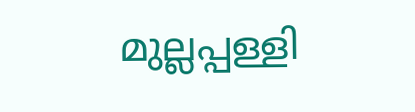മുല്ലപ്പള്ളി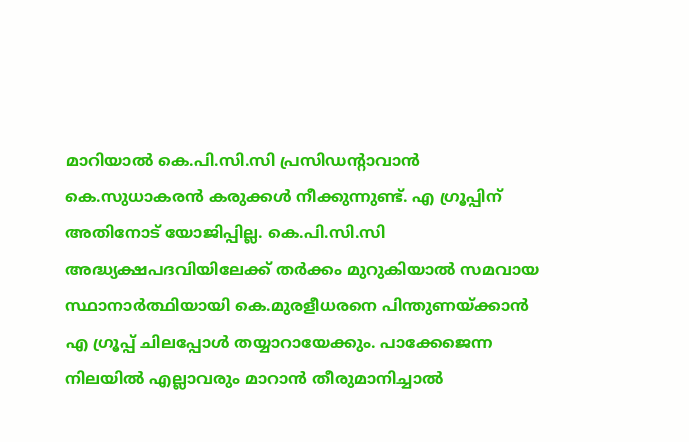മാറിയാല്‍ കെ.പി.സി.സി പ്രസിഡന്റാവാന്‍ കെ.സുധാകരന്‍ കരുക്കള്‍ നീക്കുന്നുണ്ട്. എ ഗ്രൂപ്പിന് അതിനോട് യോജിപ്പില്ല. കെ.പി.സി.സി അദ്ധ്യക്ഷപദവിയിലേക്ക് തര്‍ക്കം മുറുകിയാല്‍ സമവായ സ്ഥാനാര്‍ത്ഥിയായി കെ.മുരളീധരനെ പിന്തുണയ്ക്കാന്‍ എ ഗ്രൂപ്പ് ചിലപ്പോള്‍ തയ്യാറായേക്കും. പാക്കേജെന്ന നിലയില്‍ എല്ലാവരും മാറാന്‍ തീരുമാനിച്ചാല്‍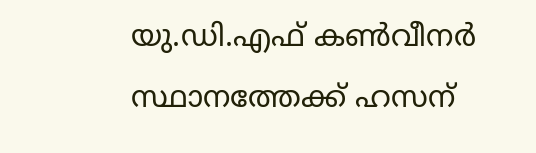യു.ഡി.എഫ് കണ്‍വീനര്‍ സ്ഥാനത്തേക്ക് ഹസന്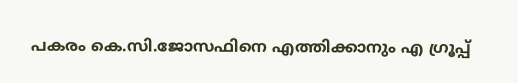പകരം കെ.സി.ജോസഫിനെ എത്തിക്കാനും എ ഗ്രൂപ്പ്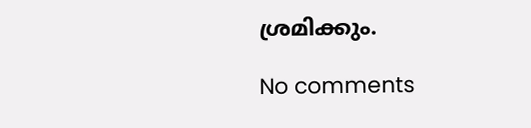ശ്രമിക്കും.

No comments